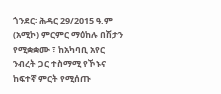ጎንደር፡ ሕዳር 29/2015 ዓ.ም (አሚኮ) ምርምር ማዕከሉ በሽታን የሚቋቋሙ ፣ ከአካባቢ አየር ንብረት ጋር ተስማሚ የኾኑና ከፍተኛ ምርት የሚሰጡ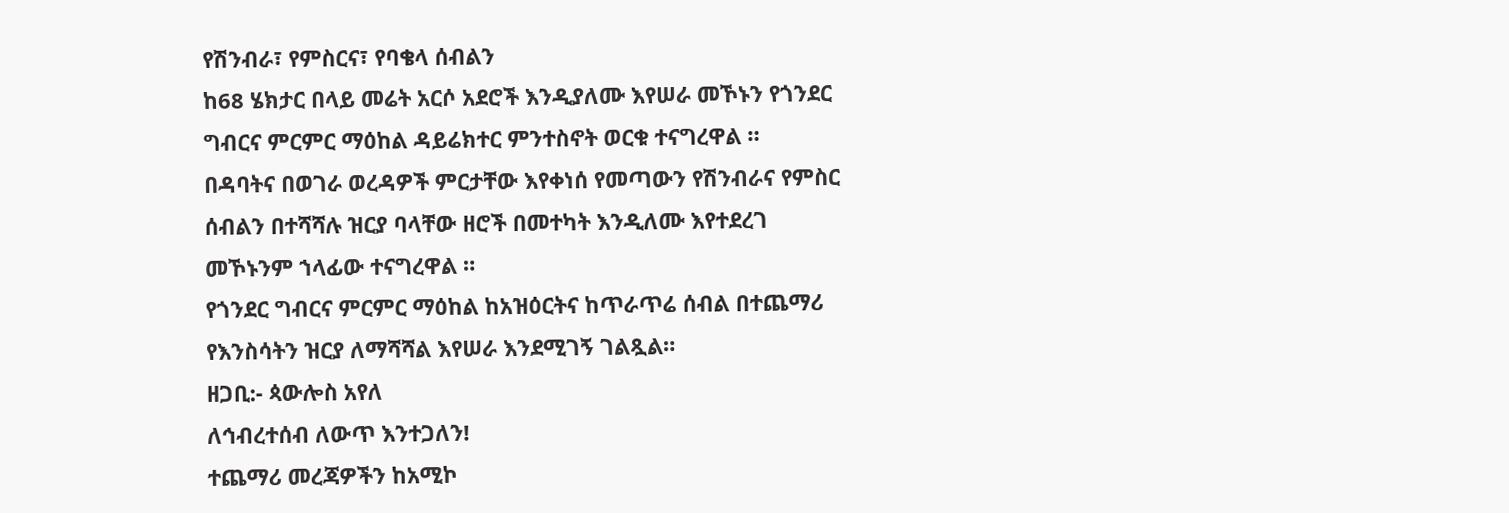የሽንብራ፣ የምስርና፣ የባቄላ ሰብልን
ከ68 ሄክታር በላይ መሬት አርሶ አደሮች እንዲያለሙ እየሠራ መኾኑን የጎንደር ግብርና ምርምር ማዕከል ዳይሬክተር ምንተስኖት ወርቁ ተናግረዋል ።
በዳባትና በወገራ ወረዳዎች ምርታቸው እየቀነሰ የመጣውን የሽንብራና የምስር ሰብልን በተሻሻሉ ዝርያ ባላቸው ዘሮች በመተካት እንዲለሙ እየተደረገ መኾኑንም ኀላፊው ተናግረዋል ።
የጎንደር ግብርና ምርምር ማዕከል ከአዝዕርትና ከጥራጥሬ ሰብል በተጨማሪ የእንስሳትን ዝርያ ለማሻሻል እየሠራ እንደሚገኝ ገልጿል።
ዘጋቢ:- ጳውሎስ አየለ
ለኅብረተሰብ ለውጥ እንተጋለን!
ተጨማሪ መረጃዎችን ከአሚኮ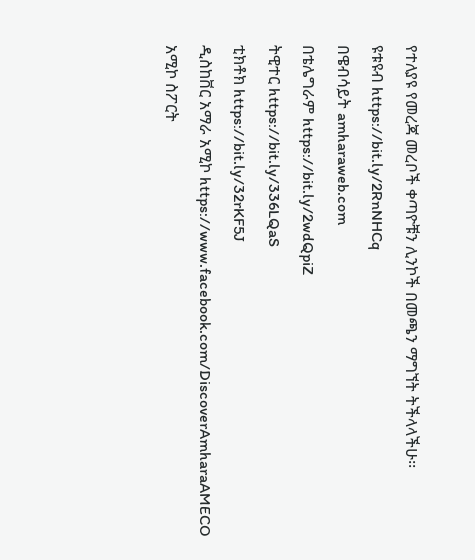የተለያዩ የመረጃ መረቦች ቀጣዮቹን ሊንኮች በመጫን ማግኘት ትችላላችሁ፡፡
ዩቱዩብ https://bit.ly/2RnNHCq
በዌብሳይት amharaweb.com
በቴሌግራም https://bit.ly/2wdQpiZ
ትዊተር https://bit.ly/336LQaS
ቲክቶክ https://bit.ly/32rKF5J
ዲስከቨር አማራ አሚኮ https://www.facebook.com/DiscoverAmharaAMECO
አሚኮ ስፖርት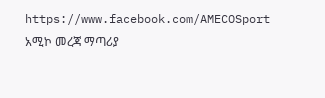https://www.facebook.com/AMECOSport
አሚኮ መረጃ ማጣሪያ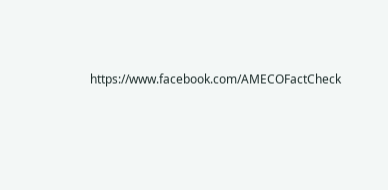https://www.facebook.com/AMECOFactCheck